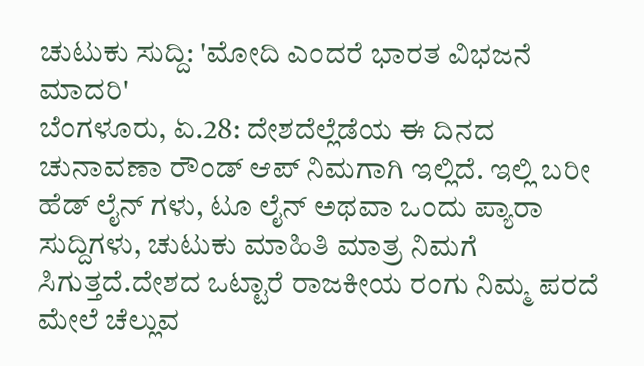ಚುಟುಕು ಸುದ್ದಿ: 'ಮೋದಿ ಎಂದರೆ ಭಾರತ ವಿಭಜನೆ ಮಾದರಿ'
ಬೆಂಗಳೂರು, ಏ.28: ದೇಶದೆಲ್ಲೆಡೆಯ ಈ ದಿನದ ಚುನಾವಣಾ ರೌಂಡ್ ಆಪ್ ನಿಮಗಾಗಿ ಇಲ್ಲಿದೆ. ಇಲ್ಲಿ ಬರೀ ಹೆಡ್ ಲೈನ್ ಗಳು, ಟೂ ಲೈನ್ ಅಥವಾ ಒಂದು ಪ್ಯಾರಾ ಸುದ್ದಿಗಳು, ಚುಟುಕು ಮಾಹಿತಿ ಮಾತ್ರ ನಿಮಗೆ ಸಿಗುತ್ತದೆ.ದೇಶದ ಒಟ್ಟಾರೆ ರಾಜಕೀಯ ರಂಗು ನಿಮ್ಮ ಪರದೆ ಮೇಲೆ ಚೆಲ್ಲುವ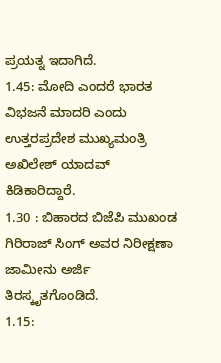ಪ್ರಯತ್ನ ಇದಾಗಿದೆ.
1.45: ಮೋದಿ ಎಂದರೆ ಭಾರತ ವಿಭಜನೆ ಮಾದರಿ ಎಂದು ಉತ್ತರಪ್ರದೇಶ ಮುಖ್ಯಮಂತ್ರಿ ಅಖಿಲೇಶ್ ಯಾದವ್ ಕಿಡಿಕಾರಿದ್ದಾರೆ.
1.30 : ಬಿಹಾರದ ಬಿಜೆಪಿ ಮುಖಂಡ ಗಿರಿರಾಜ್ ಸಿಂಗ್ ಅವರ ನಿರೀಕ್ಷಣಾ ಜಾಮೀನು ಅರ್ಜಿ ತಿರಸ್ಕೃತಗೊಂಡಿದೆ.
1.15: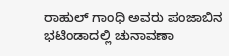ರಾಹುಲ್ ಗಾಂಧಿ ಅವರು ಪಂಜಾಬಿನ ಭಟಿಂಡಾದಲ್ಲಿ ಚುನಾವಣಾ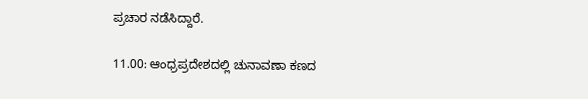ಪ್ರಚಾರ ನಡೆಸಿದ್ದಾರೆ.

11.00: ಆಂಧ್ರಪ್ರದೇಶದಲ್ಲಿ ಚುನಾವಣಾ ಕಣದ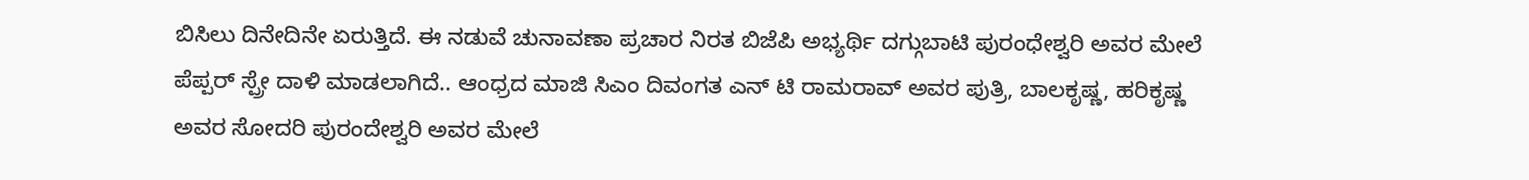ಬಿಸಿಲು ದಿನೇದಿನೇ ಏರುತ್ತಿದೆ. ಈ ನಡುವೆ ಚುನಾವಣಾ ಪ್ರಚಾರ ನಿರತ ಬಿಜೆಪಿ ಅಭ್ಯರ್ಥಿ ದಗ್ಗುಬಾಟಿ ಪುರಂಧೇಶ್ವರಿ ಅವರ ಮೇಲೆ ಪೆಪ್ಪರ್ ಸ್ಪ್ರೇ ದಾಳಿ ಮಾಡಲಾಗಿದೆ.. ಆಂಧ್ರದ ಮಾಜಿ ಸಿಎಂ ದಿವಂಗತ ಎನ್ ಟಿ ರಾಮರಾವ್ ಅವರ ಪುತ್ರಿ, ಬಾಲಕೃಷ್ಣ, ಹರಿಕೃಷ್ಣ ಅವರ ಸೋದರಿ ಪುರಂದೇಶ್ವರಿ ಅವರ ಮೇಲೆ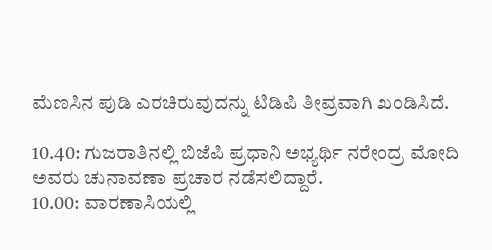ಮೆಣಸಿನ ಪುಡಿ ಎರಚಿರುವುದನ್ನು ಟಿಡಿಪಿ ತೀವ್ರವಾಗಿ ಖಂಡಿಸಿದೆ.

10.40: ಗುಜರಾತಿನಲ್ಲಿ ಬಿಜೆಪಿ ಪ್ರಧಾನಿ ಅಭ್ಯರ್ಥಿ ನರೇಂದ್ರ ಮೋದಿ ಅವರು ಚುನಾವಣಾ ಪ್ರಚಾರ ನಡೆಸಲಿದ್ದಾರೆ.
10.00: ವಾರಣಾಸಿಯಲ್ಲಿ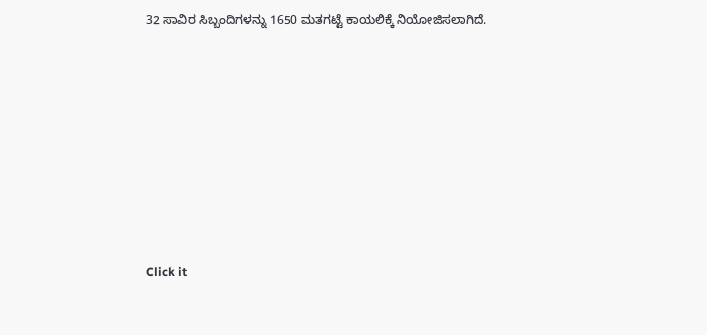32 ಸಾವಿರ ಸಿಬ್ಬಂದಿಗಳನ್ನು 1650 ಮತಗಟ್ಟೆ ಕಾಯಲಿಕ್ಕೆ ನಿಯೋಜಿಸಲಾಗಿದೆ.












Click it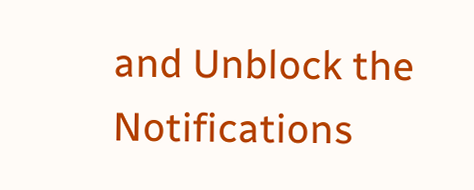and Unblock the Notifications